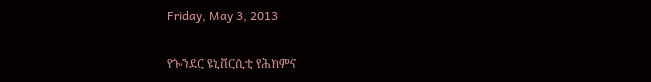Friday, May 3, 2013

የጐንደር ዩኒቨርሲቲ የሕክምና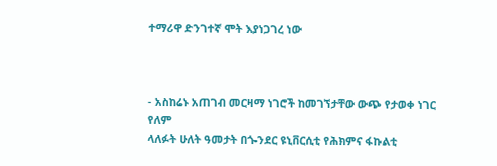ተማሪዋ ድንገተኛ ሞት እያነጋገረ ነው



- አስከሬኑ አጠገብ መርዛማ ነገሮች ከመገኘታቸው ውጭ የታወቀ ነገር የለም
ላለፉት ሁለት ዓመታት በጐንደር ዩኒቨርሲቲ የሕክምና ፋኩልቲ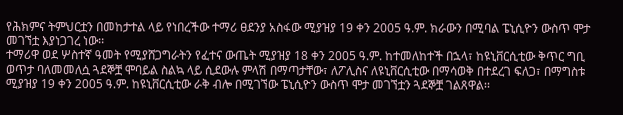የሕክምና ትምህርቷን በመከታተል ላይ የነበረችው ተማሪ ፀደንያ አስፋው ሚያዝያ 19 ቀን 2005 ዓ.ም. ክራውን በሚባል ፔኒሲዮን ውስጥ ሞታ መገኘቷ እያነጋገረ ነው፡፡
ተማሪዋ ወደ ሦስተኛ ዓመት የሚያሸጋግራትን የፈተና ውጤት ሚያዝያ 18 ቀን 2005 ዓ.ም. ከተመለከተች በኋላ፣ ከዩኒቨርሲቲው ቅጥር ግቢ ወጥታ ባለመመለሷ ጓደኞቿ ሞባይል ስልኳ ላይ ሲደውሉ ምላሽ በማጣታቸው፣ ለፖሊስና ለዩኒቨርሲቲው በማሳወቅ በተደረገ ፍለጋ፣ በማግስቱ ሚያዝያ 19 ቀን 2005 ዓ.ም. ከዩኒቨርሲቲው ራቅ ብሎ በሚገኘው ፔኒሲዮን ውስጥ ሞታ መገኘቷን ጓደኞቿ ገልጸዋል፡፡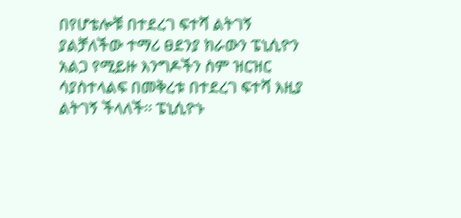በየሆቴሎቹ በተደረገ ፍተሻ ልትገኝ ያልቻለችው ተማሪ ፀደንያ ክራውን ፔኒሲዮን አልጋ የሚይዙ እንግዶችን ስም ዝርዝር ሳያስተላልፍ በመቅረቱ በተደረገ ፍተሻ እዚያ ልትገኝ ችላለች፡፡ ፔኒሲዮኑ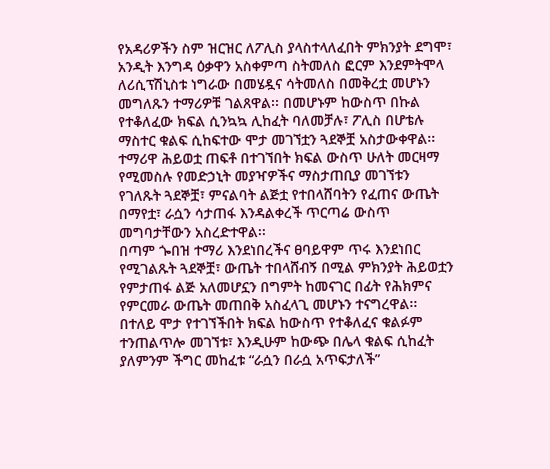የአዳሪዎችን ስም ዝርዝር ለፖሊስ ያላስተላለፈበት ምክንያት ደግሞ፣ አንዲት እንግዳ ዕቃዋን አስቀምጣ ስትመለስ ፎርም እንደምትሞላ ለሪሲፕሽኒስቱ ነግራው በመሄዷና ሳትመለስ በመቅረቷ መሆኑን መግለጹን ተማሪዎቹ ገልጸዋል፡፡ በመሆኑም ከውስጥ በኩል የተቆለፈው ክፍል ሲንኳኳ ሊከፈት ባለመቻሉ፣ ፖሊስ በሆቴሉ ማስተር ቁልፍ ሲከፍተው ሞታ መገኘቷን ጓደኞቿ አስታውቀዋል፡፡
ተማሪዋ ሕይወቷ ጠፍቶ በተገኘበት ክፍል ውስጥ ሁለት መርዛማ የሚመስሉ የመድኃኒት መያዣዎችና ማስታጠቢያ መገኘቱን የገለጹት ጓደኞቿ፣ ምናልባት ልጅቷ የተበላሸባትን የፈጠና ውጤት በማየቷ፣ ራሷን ሳታጠፋ እንዳልቀረች ጥርጣሬ ውስጥ መግባታቸውን አስረድተዋል፡፡
በጣም ጐበዝ ተማሪ እንደነበረችና ፀባይዋም ጥሩ እንደነበር የሚገልጹት ጓደኞቿ፣ ውጤት ተበላሸብኝ በሚል ምክንያት ሕይወቷን የምታጠፋ ልጅ አለመሆኗን በግምት ከመናገር በፊት የሕክምና የምርመራ ውጤት መጠበቅ አስፈላጊ መሆኑን ተናግረዋል፡፡
በተለይ ሞታ የተገኘችበት ክፍል ከውስጥ የተቆለፈና ቁልፉም ተንጠልጥሎ መገኘቱ፣ እንዲሁም ከውጭ በሌላ ቁልፍ ሲከፈት ያለምንም ችግር መከፈቱ “ራሷን በራሷ አጥፍታለች”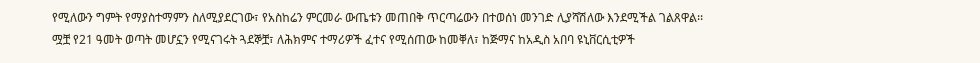የሚለውን ግምት የማያስተማምን ስለሚያደርገው፣ የአስከሬን ምርመራ ውጤቱን መጠበቅ ጥርጣሬውን በተወሰነ መንገድ ሊያሻሽለው እንደሚችል ገልጸዋል፡፡
ሟቿ የ21 ዓመት ወጣት መሆኗን የሚናገሩት ጓደኞቿ፣ ለሕክምና ተማሪዎች ፈተና የሚሰጠው ከመቐለ፣ ከጅማና ከአዲስ አበባ ዩኒቨርሲቲዎች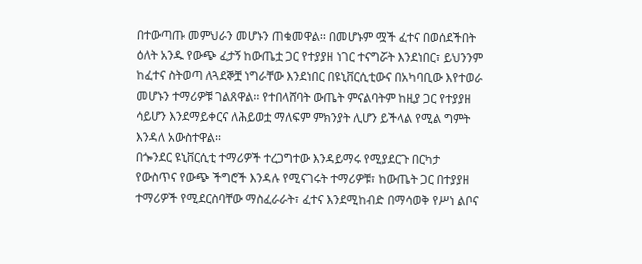በተውጣጡ መምህራን መሆኑን ጠቁመዋል፡፡ በመሆኑም ሟች ፈተና በወሰደችበት ዕለት አንዱ የውጭ ፈታኝ ከውጤቷ ጋር የተያያዘ ነገር ተናግሯት እንደነበር፣ ይህንንም ከፈተና ስትወጣ ለጓደኞቿ ነግራቸው እንደነበር በዩኒቨርሲቲውና በአካባቢው እየተወራ መሆኑን ተማሪዎቹ ገልጸዋል፡፡ የተበላሸባት ውጤት ምናልባትም ከዚያ ጋር የተያያዘ ሳይሆን እንደማይቀርና ለሕይወቷ ማለፍም ምክንያት ሊሆን ይችላል የሚል ግምት እንዳለ አውስተዋል፡፡
በጐንደር ዩኒቨርሲቲ ተማሪዎች ተረጋግተው እንዳይማሩ የሚያደርጉ በርካታ የውስጥና የውጭ ችግሮች እንዳሉ የሚናገሩት ተማሪዎቹ፣ ከውጤት ጋር በተያያዘ ተማሪዎች የሚደርስባቸው ማስፈራራት፣ ፈተና እንደሚከብድ በማሳወቅ የሥነ ልቦና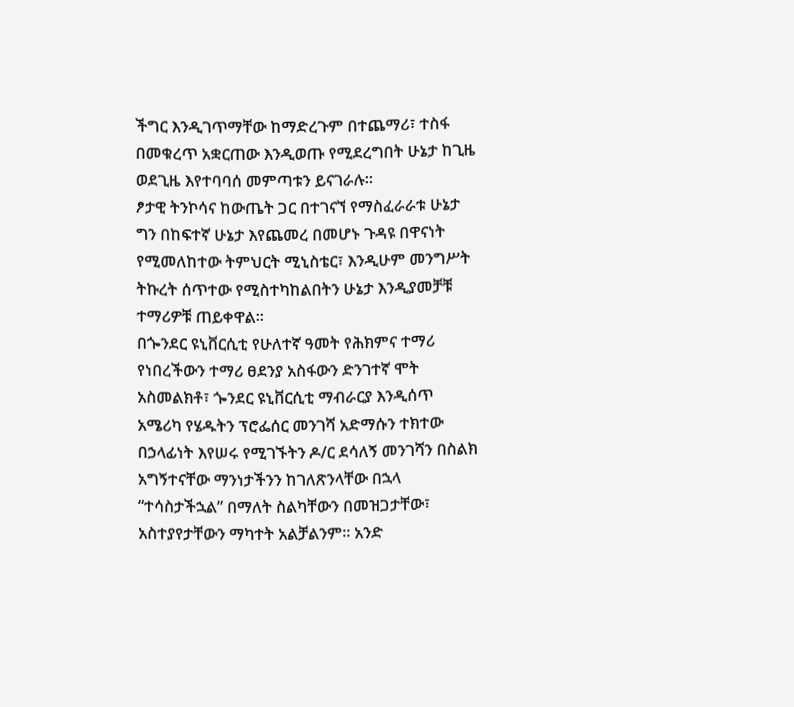ችግር እንዲገጥማቸው ከማድረጉም በተጨማሪ፣ ተስፋ በመቁረጥ አቋርጠው እንዲወጡ የሚደረግበት ሁኔታ ከጊዜ ወደጊዜ እየተባባሰ መምጣቱን ይናገራሉ፡፡
ፆታዊ ትንኮሳና ከውጤት ጋር በተገናኘ የማስፈራራቱ ሁኔታ ግን በከፍተኛ ሁኔታ እየጨመረ በመሆኑ ጉዳዩ በዋናነት የሚመለከተው ትምህርት ሚኒስቴር፣ እንዲሁም መንግሥት ትኩረት ሰጥተው የሚስተካከልበትን ሁኔታ እንዲያመቻቹ ተማሪዎቹ ጠይቀዋል፡፡
በጐንደር ዩኒቨርሲቲ የሁለተኛ ዓመት የሕክምና ተማሪ የነበረችውን ተማሪ ፀደንያ አስፋውን ድንገተኛ ሞት አስመልክቶ፣ ጐንደር ዩኒቨርሲቲ ማብራርያ እንዲሰጥ አሜሪካ የሄዱትን ፕሮፌሰር መንገሻ አድማሱን ተክተው በኃላፊነት እየሠሩ የሚገኙትን ዶ/ር ደሳለኝ መንገሻን በስልክ አግኝተናቸው ማንነታችንን ከገለጽንላቸው በኋላ “ተሳስታችኋል” በማለት ስልካቸውን በመዝጋታቸው፣ አስተያየታቸውን ማካተት አልቻልንም፡፡ አንድ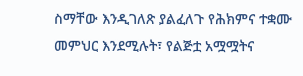ስማቸው እንዲገለጽ ያልፈለጉ የሕክምና ተቋሙ መምህር እንደሚሉት፣ የልጅቷ አሟሟትና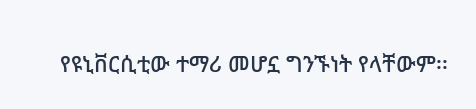የዩኒቨርሲቲው ተማሪ መሆኗ ግንኙነት የላቸውም፡፡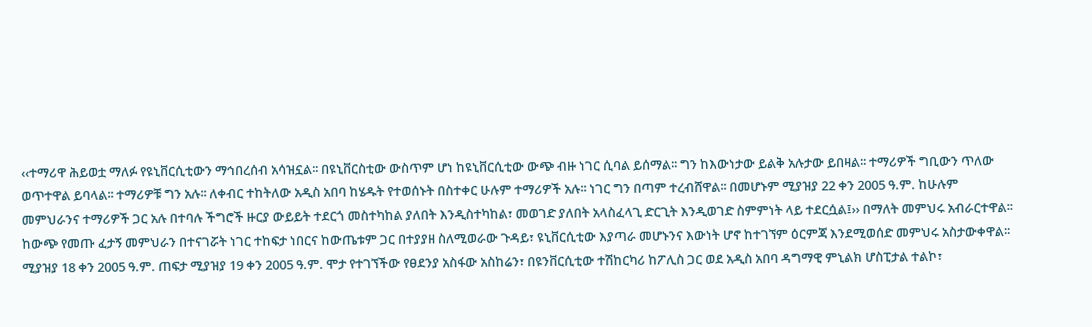‹‹ተማሪዋ ሕይወቷ ማለፉ የዩኒቨርሲቲውን ማኅበረሰብ አሳዝኗል፡፡ በዩኒቨርስቲው ውስጥም ሆነ ከዩኒቨርሲቲው ውጭ ብዙ ነገር ሲባል ይሰማል፡፡ ግን ከእውነታው ይልቅ አሉታው ይበዛል፡፡ ተማሪዎች ግቢውን ጥለው ወጥተዋል ይባላል፡፡ ተማሪዎቹ ግን አሉ፡፡ ለቀብር ተከትለው አዲስ አበባ ከሄዱት የተወሰኑት በስተቀር ሁሉም ተማሪዎች አሉ፡፡ ነገር ግን በጣም ተረብሸዋል፡፡ በመሆኑም ሚያዝያ 22 ቀን 2005 ዓ.ም. ከሁሉም መምህራንና ተማሪዎች ጋር አሉ በተባሉ ችግሮች ዙርያ ውይይት ተደርጎ መስተካከል ያለበት እንዲስተካከል፣ መወገድ ያለበት አላስፈላጊ ድርጊት እንዲወገድ ስምምነት ላይ ተደርሷል፤›› በማለት መምህሩ አብራርተዋል፡፡
ከውጭ የመጡ ፈታኝ መምህራን በተናገሯት ነገር ተከፍታ ነበርና ከውጤቱም ጋር በተያያዘ ስለሚወራው ጉዳይ፣ ዩኒቨርሲቲው እያጣራ መሆኑንና እውነት ሆኖ ከተገኘም ዕርምጃ እንደሚወሰድ መምህሩ አስታውቀዋል፡፡ ሚያዝያ 18 ቀን 2005 ዓ.ም. ጠፍታ ሚያዝያ 19 ቀን 2005 ዓ.ም. ሞታ የተገኘችው የፀደንያ አስፋው አስከሬን፣ በዩንቨርሲቲው ተሽከርካሪ ከፖሊስ ጋር ወደ አዲስ አበባ ዳግማዊ ምኒልክ ሆስፒታል ተልኮ፣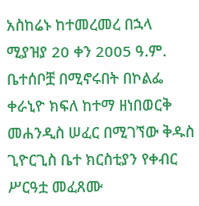አስከሬኑ ከተመረመረ በኋላ ሚያዝያ 20 ቀን 2005 ዓ.ም. ቤተሰቦቿ በሚኖሩበት በኮልፌ ቀራኒዮ ክፍለ ከተማ ዘነበወርቅ መሐንዲስ ሠፈር በሚገኘው ቅዱስ ጊዮርጊስ ቤተ ክርስቲያን የቀብር ሥርዓቷ መፈጸሙ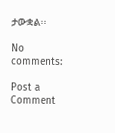ታውቋል፡፡

No comments:

Post a Comment